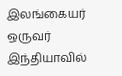இலங்கையர் ஒருவர் இந்தியாவில்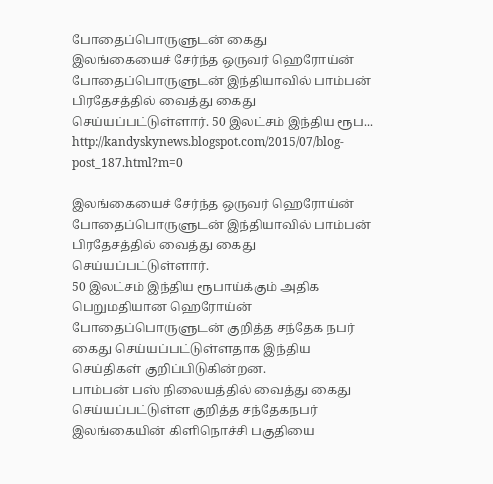போதைப்பொருளுடன் கைது
இலங்கையைச் சேர்ந்த ஒருவர் ஹெரோய்ன் போதைப்பொருளுடன் இந்தியாவில் பாம்பன் பிரதேசத்தில் வைத்து கைது செய்யப்பட்டுள்ளார். 50 இலட்சம் இந்திய ரூப...
http://kandyskynews.blogspot.com/2015/07/blog-post_187.html?m=0

இலங்கையைச் சேர்ந்த ஒருவர் ஹெரோய்ன் போதைப்பொருளுடன் இந்தியாவில் பாம்பன் பிரதேசத்தில் வைத்து கைது செய்யப்பட்டுள்ளார்.
50 இலட்சம் இந்திய ரூபாய்க்கும் அதிக பெறுமதியான ஹெரோய்ன் போதைப்பொருளுடன் குறித்த சந்தேக நபர் கைது செய்யப்பட்டுள்ளதாக இந்திய செய்திகள் குறிப்பிடுகின்றன.
பாம்பன் பஸ் நிலையத்தில் வைத்து கைது செய்யப்பட்டுள்ள குறித்த சந்தேகநபர் இலங்கையின் கிளிநொச்சி பகுதியை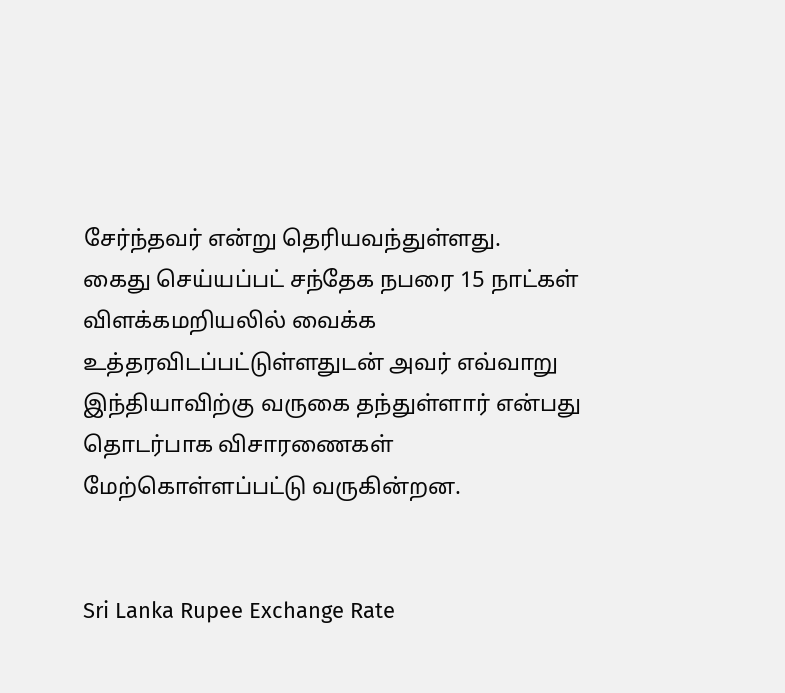சேர்ந்தவர் என்று தெரியவந்துள்ளது.
கைது செய்யப்பட் சந்தேக நபரை 15 நாட்கள் விளக்கமறியலில் வைக்க உத்தரவிடப்பட்டுள்ளதுடன் அவர் எவ்வாறு இந்தியாவிற்கு வருகை தந்துள்ளார் என்பது தொடர்பாக விசாரணைகள் மேற்கொள்ளப்பட்டு வருகின்றன.


Sri Lanka Rupee Exchange Rate